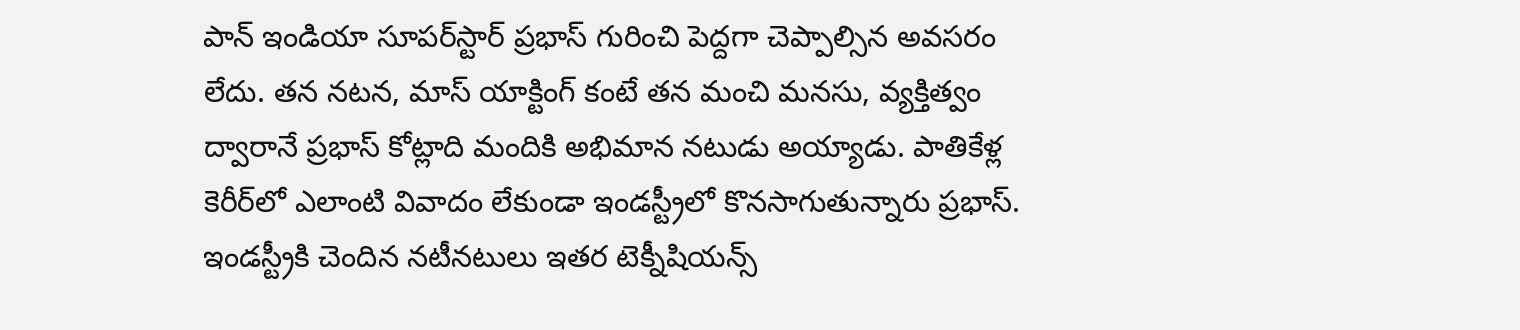పాన్ ఇండియా సూపర్‌స్టార్ ప్రభాస్ గురించి పెద్దగా చెప్పాల్సిన అవసరం లేదు. తన నటన, మాస్ యాక్టింగ్ కంటే తన మంచి మనసు, వ్యక్తిత్వం ద్వారానే ప్రభాస్ కోట్లాది మందికి అభిమాన నటుడు అయ్యాడు. పాతికేళ్ల కెరీర్‌లో ఎలాంటి వివాదం లేకుండా ఇండస్ట్రీలో కొనసాగుతున్నారు ప్రభాస్. ఇండస్ట్రీకి చెందిన నటీనటులు ఇతర టెక్నీషియన్స్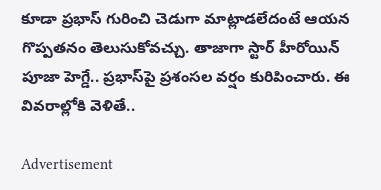కూడా ప్రభాస్ గురించి చెడుగా మాట్లాడలేదంటే ఆయన గొప్పతనం తెలుసుకోవచ్చు. తాజాగా స్టార్ హీరోయిన్ పూజా హెగ్డే.. ప్రభాస్‌పై ప్రశంసల వర్షం కురిపించారు. ఈ వివరాల్లోకి వెళితే..

Advertisement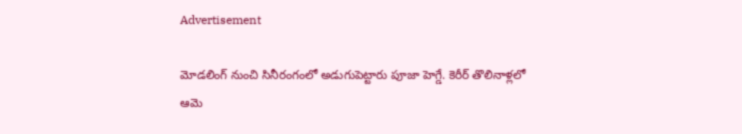Advertisement

మోడలింగ్ నుంచి సినీరంగంలో అడుగుపెట్టారు పూజా హెగ్డే. కెరీర్ తొలినాళ్లలో ఆమె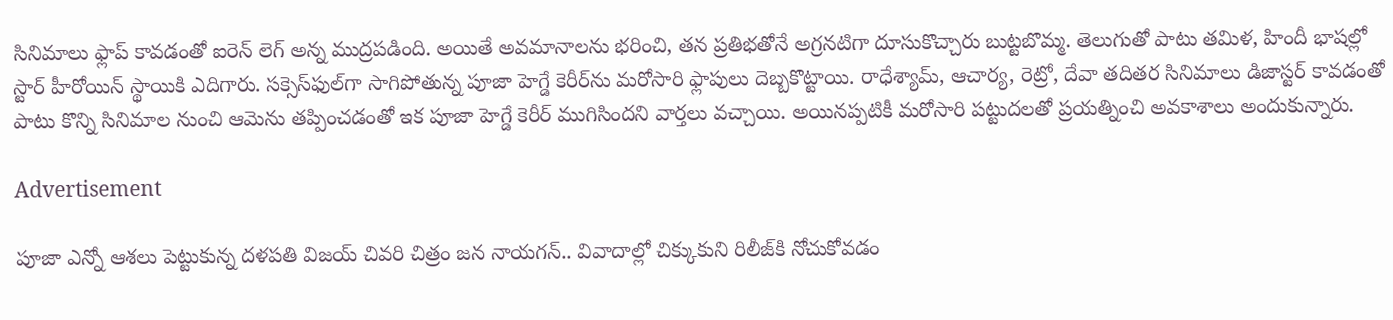సినిమాలు ఫ్లాప్ కావడంతో ఐరెన్ లెగ్ అన్న ముద్రపడింది. అయితే అవమానాలను భరించి, తన ప్రతిభతోనే అగ్రనటిగా దూసుకొచ్చారు బుట్టబొమ్మ. తెలుగుతో పాటు తమిళ, హిందీ భాషల్లో స్టార్ హీరోయిన్ స్థాయికి ఎదిగారు. సక్సెస్‌ఫుల్‌గా సాగిపోతున్న పూజా హెగ్డే కెరీర్‌ను మరోసారి ఫ్లాపులు దెబ్బకొట్టాయి. రాధేశ్యామ్, ఆచార్య, రెట్రో, దేవా తదితర సినిమాలు డిజాస్టర్ కావడంతో పాటు కొన్ని సినిమాల నుంచి ఆమెను తప్పించడంతో ఇక పూజా హెగ్డే కెరీర్ ముగిసిందని వార్తలు వచ్చాయి. అయినప్పటికీ మరోసారి పట్టుదలతో ప్రయత్నించి అవకాశాలు అందుకున్నారు.

Advertisement

పూజా ఎన్నో ఆశలు పెట్టుకున్న దళపతి విజయ్ చివరి చిత్రం జన నాయగన్.. వివాదాల్లో చిక్కుకుని రిలీజ్‌కి నోచుకోవడం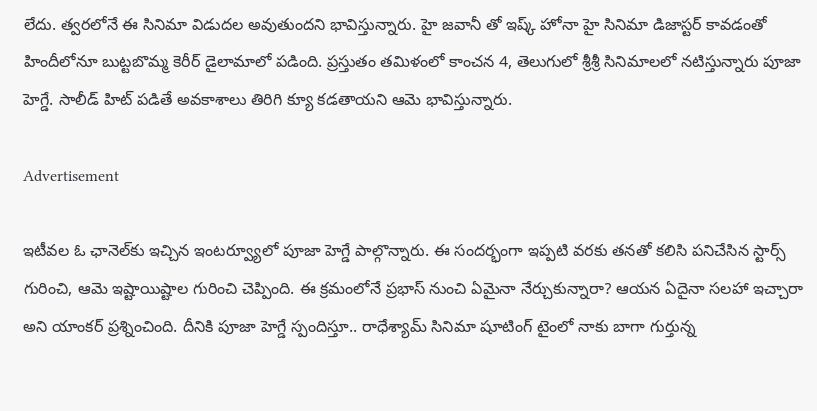లేదు. త్వరలోనే ఈ సినిమా విడుదల అవుతుందని భావిస్తున్నారు. హై జవానీ తో ఇష్క్ హోనా హై సినిమా డిజాస్టర్ కావడంతో హిందీలోనూ బుట్టబొమ్మ కెరీర్ డైలామాలో పడింది. ప్రస్తుతం తమిళంలో కాంచన 4, తెలుగులో శ్రీశ్రీ సినిమాలలో నటిస్తున్నారు పూజా హెగ్డే. సాలీడ్ హిట్ పడితే అవకాశాలు తిరిగి క్యూ కడతాయని ఆమె భావిస్తున్నారు.

Advertisement

ఇటీవల ఓ ఛానెల్‌కు ఇచ్చిన ఇంటర్వ్యూలో పూజా హెగ్డే పాల్గొన్నారు. ఈ సందర్భంగా ఇప్పటి వరకు తనతో కలిసి పనిచేసిన స్టార్స్ గురించి, ఆమె ఇష్టాయిష్టాల గురించి చెప్పింది. ఈ క్రమంలోనే ప్రభాస్ నుంచి ఏమైనా నేర్చుకున్నారా? ఆయన ఏదైనా సలహా ఇచ్చారా అని యాంకర్ ప్రశ్నించింది. దీనికి పూజా హెగ్డే స్పందిస్తూ.. రాధేశ్యామ్ సినిమా షూటింగ్ టైంలో నాకు బాగా గుర్తున్న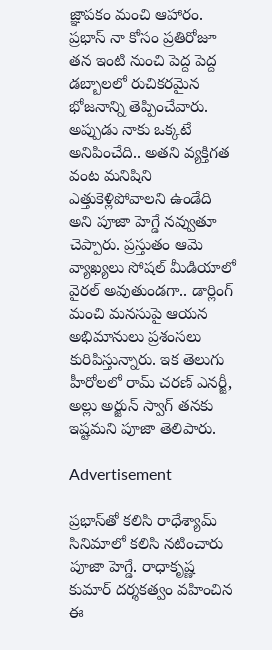జ్ఞాపకం మంచి ఆహారం. ప్రభాస్ నా కోసం ప్రతిరోజూ తన ఇంటి నుంచి పెద్ద పెద్ద డబ్బాలలో రుచికరమైన భోజనాన్ని తెప్పించేవారు. అప్పుడు నాకు ఒక్కటే అనిపించేది.. అతని వ్యక్తిగత వంట మనిషిని ఎత్తుకెళ్లిపోవాలని ఉండేది అని పూజా హెగ్డే నవ్వుతూ చెప్పారు. ప్రస్తుతం ఆమె వ్యాఖ్యలు సోషల్ మీడియాలో వైరల్ అవుతుండగా.. డార్లింగ్ మంచి మనసుపై ఆయన అభిమానులు ప్రశంసలు కురిపిస్తున్నారు. ఇక తెలుగు హీరోలలో రామ్ చరణ్‌ ఎనర్జీ, అల్లు అర్జున్ స్వాగ్ తనకు ఇష్టమని పూజా తెలిపారు.

Advertisement

ప్రభాస్‌తో కలిసి రాధేశ్యామ్ సినిమాలో కలిసి నటించారు పూజా హెగ్డే. రాధాకృష్ణ కుమార్ దర్శకత్వం వహించిన ఈ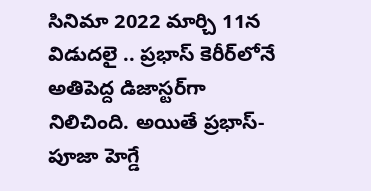సినిమా 2022 మార్చి 11న విడుదలై .. ప్రభాస్ కెరీర్‌లోనే అతిపెద్ద డిజాస్టర్‌గా నిలిచింది. అయితే ప్రభాస్- పూజా హెగ్డే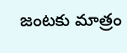జంటకు మాత్రం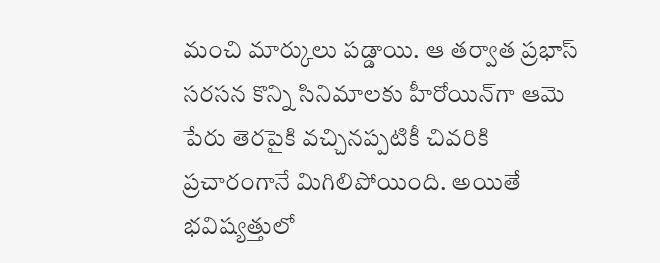మంచి మార్కులు పడ్డాయి. ఆ తర్వాత ప్రభాస్ సరసన కొన్ని సినిమాలకు హీరోయిన్‌గా ఆమె పేరు తెరపైకి వచ్చినప్పటికీ చివరికి ప్రచారంగానే మిగిలిపోయింది. అయితే భవిష్యత్తులో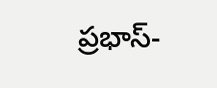ప్రభాస్-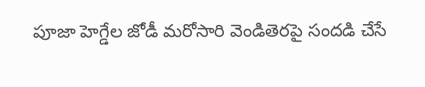పూజా హెగ్డేల జోడీ మరోసారి వెండితెరపై సందడి చేసే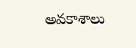అవకాశాలు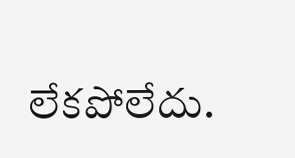లేకపోలేదు.